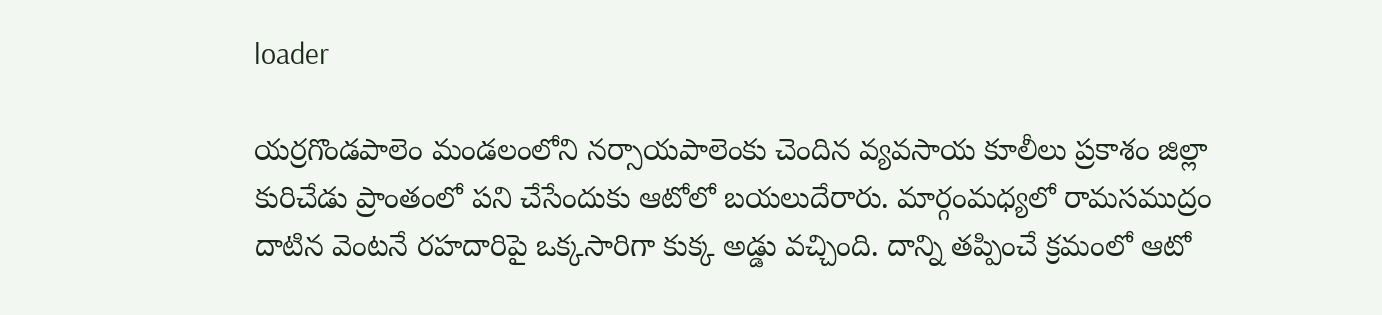loader

యర్రగొండపాలెం మండలంలోని నర్సాయపాలెంకు చెందిన వ్యవసాయ కూలీలు ప్రకాశం జిల్లా కురిచేడు ప్రాంతంలో పని చేసేందుకు ఆటోలో బయలుదేరారు. మార్గంమధ్యలో రామసముద్రం దాటిన వెంటనే రహదారిపై ఒక్కసారిగా కుక్క అడ్డు వచ్చింది. దాన్ని తప్పించే క్రమంలో ఆటో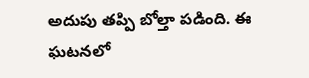అదుపు తప్పి బోల్తా పడింది. ఈ ఘటనలో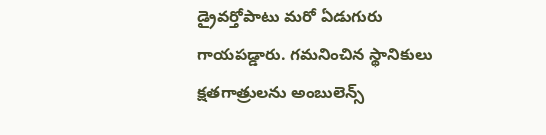డ్రైవర్తోపాటు మరో ఏడుగురు గాయపడ్డారు. గమనించిన స్థానికులు క్షతగాత్రులను అంబులెన్స్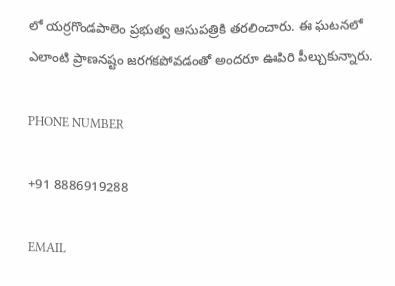లో యర్రగొండపాలెం ప్రభుత్వ ఆసుపత్రికి తరలించారు. ఈ ఘటనలో ఎలాంటి ప్రాణనష్టం జరగకపోవడంతో అందరూ ఊపిరి పీల్చుకున్నారు.

PHONE NUMBER

+91 8886919288

EMAIL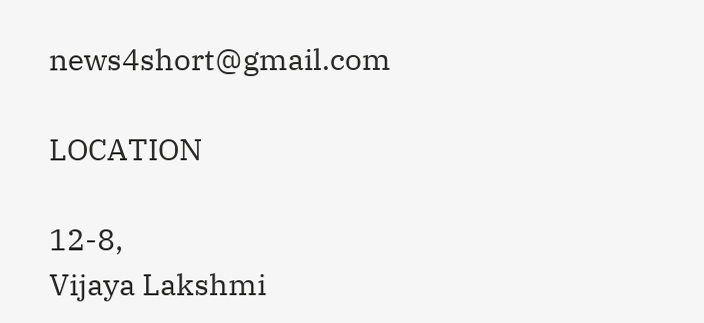news4short@gmail.com

LOCATION

12-8,
Vijaya Lakshmi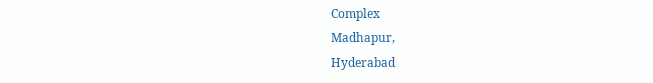Complex
Madhapur,
Hyderabad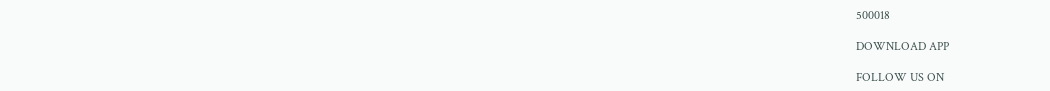500018

DOWNLOAD APP

FOLLOW US ON